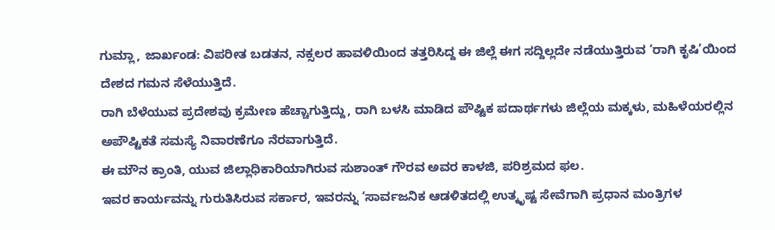ಗುಮ್ಲಾ, ಜಾರ್ಖಂಡ: ವಿಪರೀತ ಬಡತನ, ನಕ್ಸಲರ ಹಾವಳಿಯಿಂದ ತತ್ತರಿಸಿದ್ದ ಈ ಜಿಲ್ಲೆ ಈಗ ಸದ್ದಿಲ್ಲದೇ ನಡೆಯುತ್ತಿರುವ ‘ರಾಗಿ ಕೃಷಿ’ಯಿಂದ ದೇಶದ ಗಮನ ಸೆಳೆಯುತ್ತಿದೆ.
ರಾಗಿ ಬೆಳೆಯುವ ಪ್ರದೇಶವು ಕ್ರಮೇಣ ಹೆಚ್ಚಾಗುತ್ತಿದ್ದು, ರಾಗಿ ಬಳಸಿ ಮಾಡಿದ ಪೌಷ್ಟಿಕ ಪದಾರ್ಥಗಳು ಜಿಲ್ಲೆಯ ಮಕ್ಕಳು, ಮಹಿಳೆಯರಲ್ಲಿನ ಅಪೌಷ್ಟಿಕತೆ ಸಮಸ್ಯೆ ನಿವಾರಣೆಗೂ ನೆರವಾಗುತ್ತಿದೆ.
ಈ ಮೌನ ಕ್ರಾಂತಿ, ಯುವ ಜಿಲ್ಲಾಧಿಕಾರಿಯಾಗಿರುವ ಸುಶಾಂತ್ ಗೌರವ ಅವರ ಕಾಳಜಿ, ಪರಿಶ್ರಮದ ಫಲ.
ಇವರ ಕಾರ್ಯವನ್ನು ಗುರುತಿಸಿರುವ ಸರ್ಕಾರ, ಇವರನ್ನು ‘ಸಾರ್ವಜನಿಕ ಆಡಳಿತದಲ್ಲಿ ಉತ್ಕೃಷ್ಟ ಸೇವೆಗಾಗಿ ಪ್ರಧಾನ ಮಂತ್ರಿಗಳ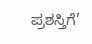ಪ್ರಶಸ್ತಿಗೆ’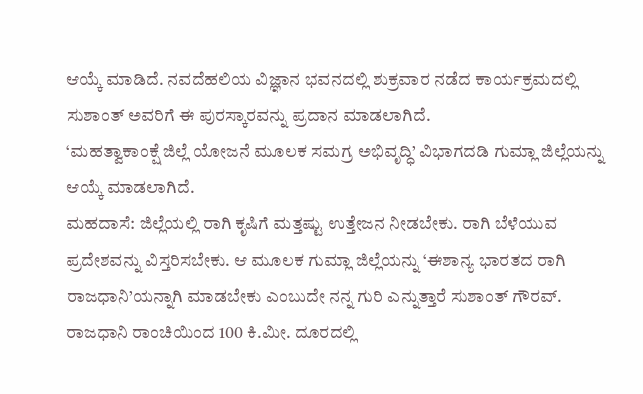ಆಯ್ಕೆ ಮಾಡಿದೆ. ನವದೆಹಲಿಯ ವಿಜ್ಞಾನ ಭವನದಲ್ಲಿ ಶುಕ್ರವಾರ ನಡೆದ ಕಾರ್ಯಕ್ರಮದಲ್ಲಿ ಸುಶಾಂತ್ ಅವರಿಗೆ ಈ ಪುರಸ್ಕಾರವನ್ನು ಪ್ರದಾನ ಮಾಡಲಾಗಿದೆ.
‘ಮಹತ್ವಾಕಾಂಕ್ಷೆ ಜಿಲ್ಲೆ ಯೋಜನೆ ಮೂಲಕ ಸಮಗ್ರ ಅಭಿವೃದ್ಧಿ’ ವಿಭಾಗದಡಿ ಗುಮ್ಲಾ ಜಿಲ್ಲೆಯನ್ನು ಆಯ್ಕೆ ಮಾಡಲಾಗಿದೆ.
ಮಹದಾಸೆ: ಜಿಲ್ಲೆಯಲ್ಲಿ ರಾಗಿ ಕೃಷಿಗೆ ಮತ್ತಷ್ಟು ಉತ್ತೇಜನ ನೀಡಬೇಕು. ರಾಗಿ ಬೆಳೆಯುವ ಪ್ರದೇಶವನ್ನು ವಿಸ್ತರಿಸಬೇಕು. ಆ ಮೂಲಕ ಗುಮ್ಲಾ ಜಿಲ್ಲೆಯನ್ನು ‘ಈಶಾನ್ಯ ಭಾರತದ ರಾಗಿ ರಾಜಧಾನಿ’ಯನ್ನಾಗಿ ಮಾಡಬೇಕು ಎಂಬುದೇ ನನ್ನ ಗುರಿ ಎನ್ನುತ್ತಾರೆ ಸುಶಾಂತ್ ಗೌರವ್.
ರಾಜಧಾನಿ ರಾಂಚಿಯಿಂದ 100 ಕಿ.ಮೀ. ದೂರದಲ್ಲಿ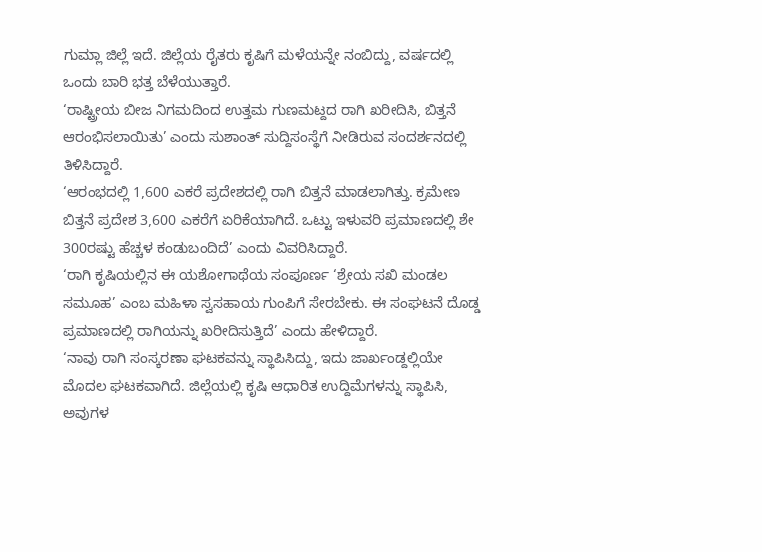ಗುಮ್ಲಾ ಜಿಲ್ಲೆ ಇದೆ. ಜಿಲ್ಲೆಯ ರೈತರು ಕೃಷಿಗೆ ಮಳೆಯನ್ನೇ ನಂಬಿದ್ದು, ವರ್ಷದಲ್ಲಿ ಒಂದು ಬಾರಿ ಭತ್ತ ಬೆಳೆಯುತ್ತಾರೆ.
‘ರಾಷ್ಟ್ರೀಯ ಬೀಜ ನಿಗಮದಿಂದ ಉತ್ತಮ ಗುಣಮಟ್ದದ ರಾಗಿ ಖರೀದಿಸಿ, ಬಿತ್ತನೆ ಆರಂಭಿಸಲಾಯಿತು’ ಎಂದು ಸುಶಾಂತ್ ಸುದ್ದಿಸಂಸ್ಥೆಗೆ ನೀಡಿರುವ ಸಂದರ್ಶನದಲ್ಲಿ ತಿಳಿಸಿದ್ದಾರೆ.
‘ಆರಂಭದಲ್ಲಿ 1,600 ಎಕರೆ ಪ್ರದೇಶದಲ್ಲಿ ರಾಗಿ ಬಿತ್ತನೆ ಮಾಡಲಾಗಿತ್ತು. ಕ್ರಮೇಣ ಬಿತ್ತನೆ ಪ್ರದೇಶ 3,600 ಎಕರೆಗೆ ಏರಿಕೆಯಾಗಿದೆ. ಒಟ್ಟು ಇಳುವರಿ ಪ್ರಮಾಣದಲ್ಲಿ ಶೇ 300ರಷ್ಟು ಹೆಚ್ಚಳ ಕಂಡುಬಂದಿದೆ’ ಎಂದು ವಿವರಿಸಿದ್ದಾರೆ.
‘ರಾಗಿ ಕೃಷಿಯಲ್ಲಿನ ಈ ಯಶೋಗಾಥೆಯ ಸಂಪೂರ್ಣ ‘ಶ್ರೇಯ ಸಖಿ ಮಂಡಲ ಸಮೂಹ’ ಎಂಬ ಮಹಿಳಾ ಸ್ವಸಹಾಯ ಗುಂಪಿಗೆ ಸೇರಬೇಕು. ಈ ಸಂಘಟನೆ ದೊಡ್ಡ ಪ್ರಮಾಣದಲ್ಲಿ ರಾಗಿಯನ್ನು ಖರೀದಿಸುತ್ತಿದೆ’ ಎಂದು ಹೇಳಿದ್ದಾರೆ.
‘ನಾವು ರಾಗಿ ಸಂಸ್ಕರಣಾ ಘಟಕವನ್ನು ಸ್ಥಾಪಿಸಿದ್ದು, ಇದು ಜಾರ್ಖಂಡ್ದಲ್ಲಿಯೇ ಮೊದಲ ಘಟಕವಾಗಿದೆ. ಜಿಲ್ಲೆಯಲ್ಲಿ ಕೃಷಿ ಆಧಾರಿತ ಉದ್ದಿಮೆಗಳನ್ನು ಸ್ಥಾಪಿಸಿ, ಅವುಗಳ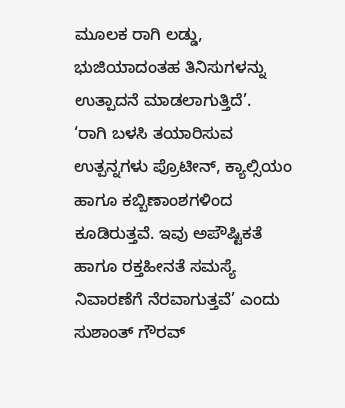ಮೂಲಕ ರಾಗಿ ಲಡ್ಡು, ಭುಜಿಯಾದಂತಹ ತಿನಿಸುಗಳನ್ನು ಉತ್ಪಾದನೆ ಮಾಡಲಾಗುತ್ತಿದೆ’.
‘ರಾಗಿ ಬಳಸಿ ತಯಾರಿಸುವ ಉತ್ಪನ್ನಗಳು ಪ್ರೊಟೀನ್, ಕ್ಯಾಲ್ಸಿಯಂ ಹಾಗೂ ಕಬ್ಬಿಣಾಂಶಗಳಿಂದ ಕೂಡಿರುತ್ತವೆ. ಇವು ಅಪೌಷ್ಟಿಕತೆ ಹಾಗೂ ರಕ್ತಹೀನತೆ ಸಮಸ್ಯೆ ನಿವಾರಣೆಗೆ ನೆರವಾಗುತ್ತವೆ’ ಎಂದು ಸುಶಾಂತ್ ಗೌರವ್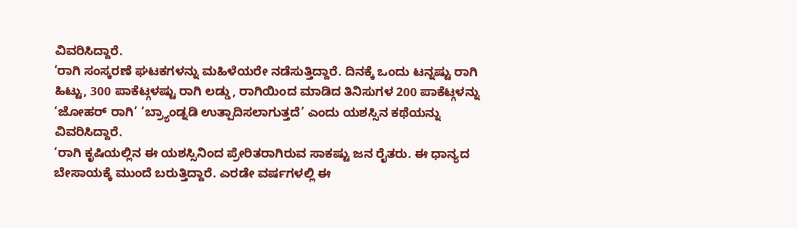ವಿವರಿಸಿದ್ದಾರೆ.
‘ರಾಗಿ ಸಂಸ್ಕರಣೆ ಘಟಕಗಳನ್ನು ಮಹಿಳೆಯರೇ ನಡೆಸುತ್ತಿದ್ದಾರೆ. ದಿನಕ್ಕೆ ಒಂದು ಟನ್ನಷ್ಟು ರಾಗಿ ಹಿಟ್ಟು, 300 ಪಾಕೆಟ್ಗಳಷ್ಟು ರಾಗಿ ಲಡ್ಡು, ರಾಗಿಯಿಂದ ಮಾಡಿದ ತಿನಿಸುಗಳ 200 ಪಾಕೆಟ್ಗಳನ್ನು ‘ಜೋಹರ್ ರಾಗಿ’ ‘ಬ್ರ್ಯಾಂಡ್ನಡಿ ಉತ್ಪಾದಿಸಲಾಗುತ್ತದೆ’ ಎಂದು ಯಶಸ್ಸಿನ ಕಥೆಯನ್ನು ವಿವರಿಸಿದ್ದಾರೆ.
‘ರಾಗಿ ಕೃಷಿಯಲ್ಲಿನ ಈ ಯಶಸ್ಸಿನಿಂದ ಪ್ರೇರಿತರಾಗಿರುವ ಸಾಕಷ್ಟು ಜನ ರೈತರು. ಈ ಧಾನ್ಯದ ಬೇಸಾಯಕ್ಕೆ ಮುಂದೆ ಬರುತ್ತಿದ್ದಾರೆ. ಎರಡೇ ವರ್ಷಗಳಲ್ಲಿ ಈ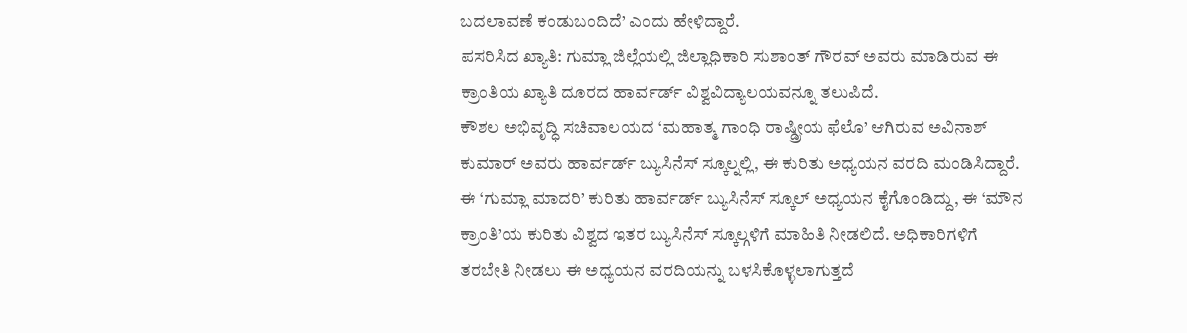ಬದಲಾವಣೆ ಕಂಡುಬಂದಿದೆ’ ಎಂದು ಹೇಳಿದ್ದಾರೆ.
ಪಸರಿಸಿದ ಖ್ಯಾತಿ: ಗುಮ್ಲಾ ಜಿಲ್ಲೆಯಲ್ಲಿ ಜಿಲ್ಲಾಧಿಕಾರಿ ಸುಶಾಂತ್ ಗೌರವ್ ಅವರು ಮಾಡಿರುವ ಈ ಕ್ರಾಂತಿಯ ಖ್ಯಾತಿ ದೂರದ ಹಾರ್ವರ್ಡ್ ವಿಶ್ವವಿದ್ಯಾಲಯವನ್ನೂ ತಲುಪಿದೆ.
ಕೌಶಲ ಅಭಿವೃದ್ಧಿ ಸಚಿವಾಲಯದ ‘ಮಹಾತ್ಮ ಗಾಂಧಿ ರಾಷ್ಡ್ರೀಯ ಫೆಲೊ’ ಆಗಿರುವ ಅವಿನಾಶ್ ಕುಮಾರ್ ಅವರು ಹಾರ್ವರ್ಡ್ ಬ್ಯುಸಿನೆಸ್ ಸ್ಕೂಲ್ನಲ್ಲಿ, ಈ ಕುರಿತು ಅಧ್ಯಯನ ವರದಿ ಮಂಡಿಸಿದ್ದಾರೆ. ಈ ‘ಗುಮ್ಲಾ ಮಾದರಿ’ ಕುರಿತು ಹಾರ್ವರ್ಡ್ ಬ್ಯುಸಿನೆಸ್ ಸ್ಕೂಲ್ ಅಧ್ಯಯನ ಕೈಗೊಂಡಿದ್ದು, ಈ ‘ಮೌನ ಕ್ರಾಂತಿ’ಯ ಕುರಿತು ವಿಶ್ವದ ಇತರ ಬ್ಯುಸಿನೆಸ್ ಸ್ಕೂಲ್ಗಳಿಗೆ ಮಾಹಿತಿ ನೀಡಲಿದೆ. ಅಧಿಕಾರಿಗಳಿಗೆ ತರಬೇತಿ ನೀಡಲು ಈ ಅಧ್ಯಯನ ವರದಿಯನ್ನು ಬಳಸಿಕೊಳ್ಳಲಾಗುತ್ತದೆ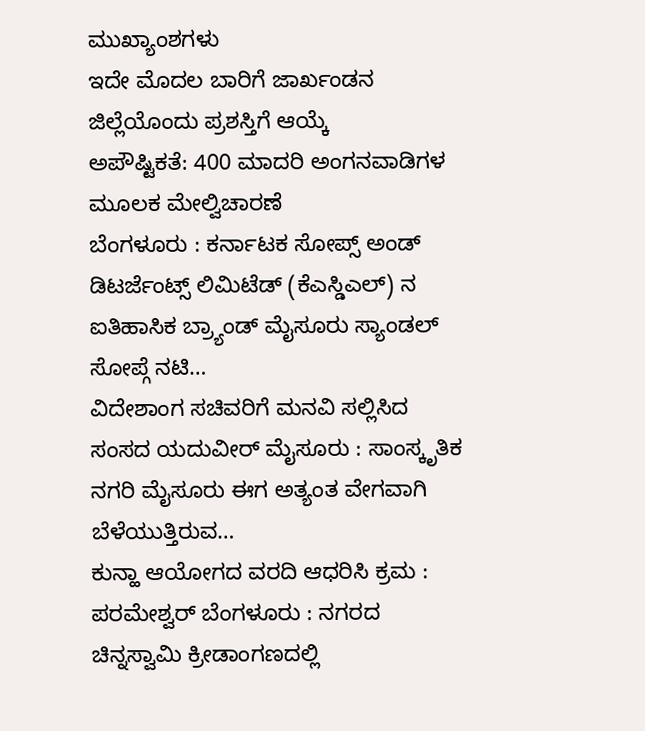ಮುಖ್ಯಾಂಶಗಳು
ಇದೇ ಮೊದಲ ಬಾರಿಗೆ ಜಾರ್ಖಂಡನ ಜಿಲ್ಲೆಯೊಂದು ಪ್ರಶಸ್ತಿಗೆ ಆಯ್ಕೆ
ಅಪೌಷ್ಟಿಕತೆ: 400 ಮಾದರಿ ಅಂಗನವಾಡಿಗಳ ಮೂಲಕ ಮೇಲ್ವಿಚಾರಣೆ
ಬೆಂಗಳೂರು : ಕರ್ನಾಟಕ ಸೋಪ್ಸ್ ಅಂಡ್ ಡಿಟರ್ಜೆಂಟ್ಸ್ ಲಿಮಿಟೆಡ್ (ಕೆಎಸ್ಡಿಎಲ್) ನ ಐತಿಹಾಸಿಕ ಬ್ರ್ಯಾಂಡ್ ಮೈಸೂರು ಸ್ಯಾಂಡಲ್ ಸೋಪ್ಗೆ ನಟಿ…
ವಿದೇಶಾಂಗ ಸಚಿವರಿಗೆ ಮನವಿ ಸಲ್ಲಿಸಿದ ಸಂಸದ ಯದುವೀರ್ ಮೈಸೂರು : ಸಾಂಸ್ಕೃತಿಕ ನಗರಿ ಮೈಸೂರು ಈಗ ಅತ್ಯಂತ ವೇಗವಾಗಿ ಬೆಳೆಯುತ್ತಿರುವ…
ಕುನ್ಹಾ ಆಯೋಗದ ವರದಿ ಆಧರಿಸಿ ಕ್ರಮ : ಪರಮೇಶ್ವರ್ ಬೆಂಗಳೂರು : ನಗರದ ಚಿನ್ನಸ್ವಾಮಿ ಕ್ರೀಡಾಂಗಣದಲ್ಲಿ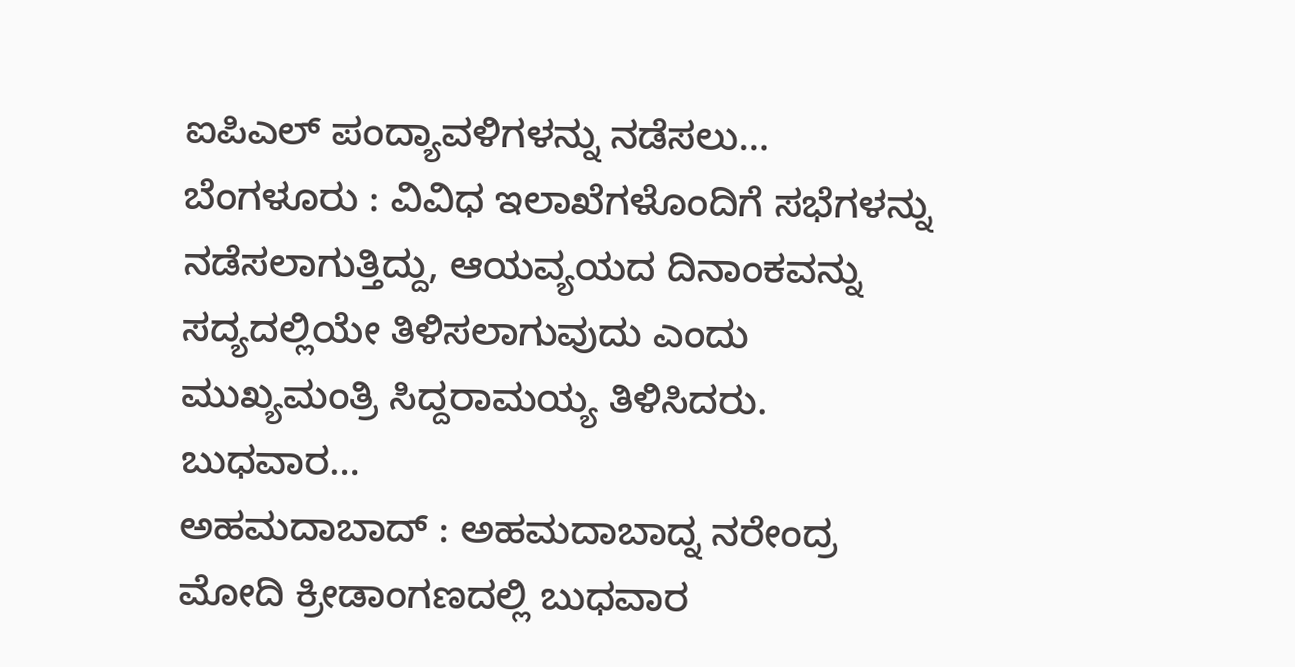ಐಪಿಎಲ್ ಪಂದ್ಯಾವಳಿಗಳನ್ನು ನಡೆಸಲು…
ಬೆಂಗಳೂರು : ವಿವಿಧ ಇಲಾಖೆಗಳೊಂದಿಗೆ ಸಭೆಗಳನ್ನು ನಡೆಸಲಾಗುತ್ತಿದ್ದು, ಆಯವ್ಯಯದ ದಿನಾಂಕವನ್ನು ಸದ್ಯದಲ್ಲಿಯೇ ತಿಳಿಸಲಾಗುವುದು ಎಂದು ಮುಖ್ಯಮಂತ್ರಿ ಸಿದ್ದರಾಮಯ್ಯ ತಿಳಿಸಿದರು. ಬುಧವಾರ…
ಅಹಮದಾಬಾದ್ : ಅಹಮದಾಬಾದ್ನ ನರೇಂದ್ರ ಮೋದಿ ಕ್ರೀಡಾಂಗಣದಲ್ಲಿ ಬುಧವಾರ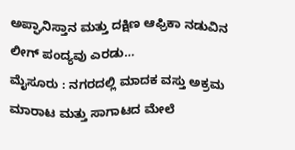ಅಪ್ಘಾನಿಸ್ತಾನ ಮತ್ತು ದಕ್ಷಿಣ ಆಫ್ರಿಕಾ ನಡುವಿನ ಲೀಗ್ ಪಂದ್ಯವು ಎರಡು…
ಮೈಸೂರು : ನಗರದಲ್ಲಿ ಮಾದಕ ವಸ್ತು ಅಕ್ರಮ ಮಾರಾಟ ಮತ್ತು ಸಾಗಾಟದ ಮೇಲೆ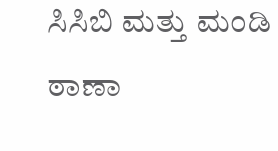ಸಿಸಿಬಿ ಮತ್ತು ಮಂಡಿ ಠಾಣಾ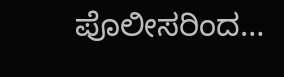ಪೊಲೀಸರಿಂದ…